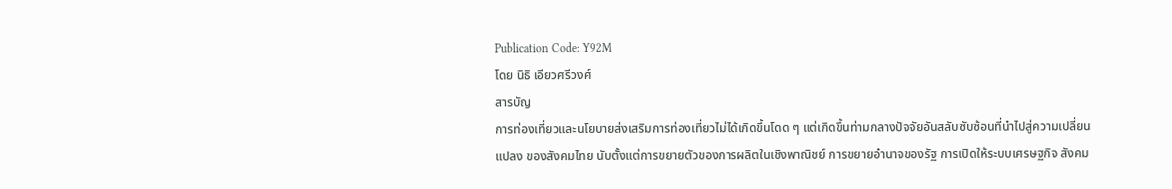Publication Code: Y92M
โดย นิธิ เอียวศรีวงศ์
สารบัญ
การท่องเที่ยวและนโยบายส่งเสริมการท่องเที่ยวไม่ได้เกิดขึ้นโดด ๆ แต่เกิดขึ้นท่ามกลางปัจจัยอันสลับซับซ้อนที่นำไปสู่ความเปลี่ยนแปลง ของสังคมไทย นับตั้งแต่การขยายตัวของการผลิตในเชิงพาณิชย์ การขยายอำนาจของรัฐ การเปิดให้ระบบเศรษฐกิจ สังคม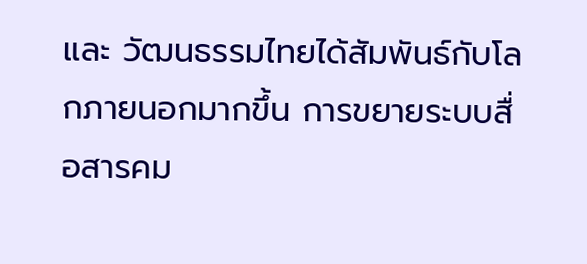และ วัฒนธรรมไทยได้สัมพันธ์กับโลกภายนอกมากขึ้น การขยายระบบสื่อสารคม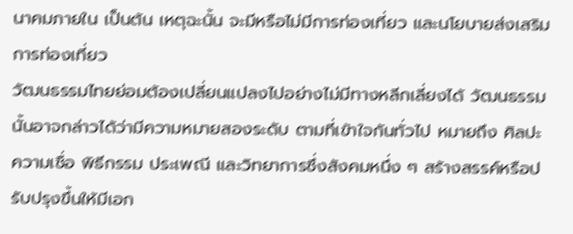นาคมภายใน เป็นต้น เหตุฉะนั้น จะมีหรือไม่มีการท่องเที่ยว และนโยบายส่งเสริมการท่องเที่ยว
วัฒนธรรมไทยย่อมต้องเปลี่ยนแปลงไปอย่างไม่มีทางหลีกเลี่ยงได้ วัฒนธรรมนั้นอาจกล่าวได้ว่ามีความหมายสองระดับ ตามที่เข้าใจกันทั่วไป หมายถึง ศิลปะ ความเชื่อ พิธีกรรม ประเพณี และวิทยาการซึ่งสังคมหนึ่ง ๆ สร้างสรรค์หรือปรับปรุงขึ้นให้มีเอก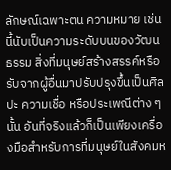ลักษณ์เฉพาะตน ความหมาย เช่นนี้นับเป็นความระดับบนของวัฒนธรรม สิ่งที่มนุษย์สร้างสรรค์หรือรับจากผู้อื่นมาปรับปรุงขึ้นเป็นศิลปะ ความเชื่อ หรือประเพณีต่าง ๆ นั้น อันที่จริงแล้วก็เป็นเพียงเครื่องมือสำหรับการที่มนุษย์ในสังคมห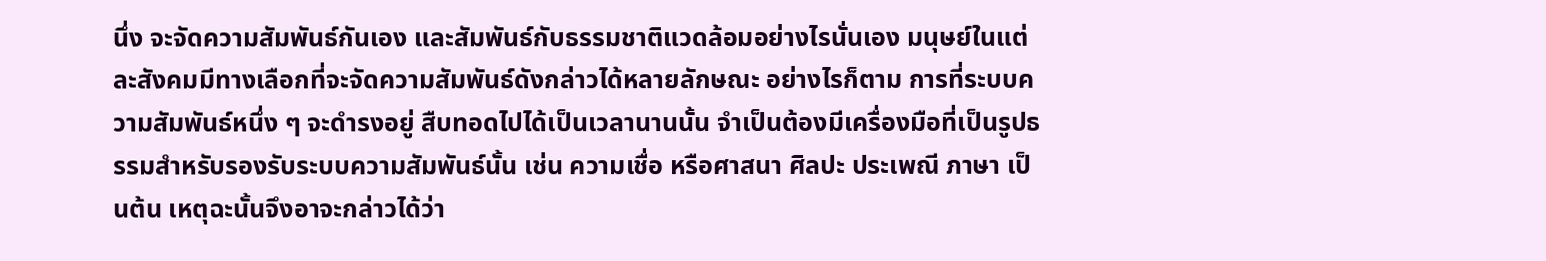นึ่ง จะจัดความสัมพันธ์กันเอง และสัมพันธ์กับธรรมชาติแวดล้อมอย่างไรนั่นเอง มนุษย์ในแต่ละสังคมมีทางเลือกที่จะจัดความสัมพันธ์ดังกล่าวได้หลายลักษณะ อย่างไรก็ตาม การที่ระบบความสัมพันธ์หนึ่ง ๆ จะดำรงอยู่ สืบทอดไปได้เป็นเวลานานนั้น จำเป็นต้องมีเครื่องมือที่เป็นรูปธรรมสำหรับรองรับระบบความสัมพันธ์นั้น เช่น ความเชื่อ หรือศาสนา ศิลปะ ประเพณี ภาษา เป็นต้น เหตุฉะนั้นจึงอาจะกล่าวได้ว่า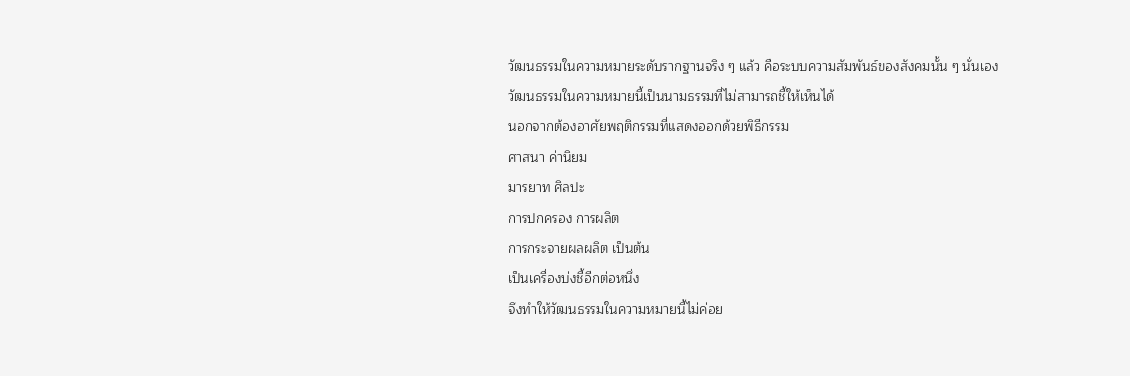วัฒนธรรมในความหมายระดับรากฐานจริง ๆ แล้ว คือระบบความสัมพันธ์ของสังคมนั้น ๆ นั่นเอง
วัฒนธรรมในความหมายนี้เป็นนามธรรมที่ไม่สามารถชี้ให้เห็นได้
นอกจากต้องอาศัยพฤติกรรมที่แสดงออกด้วยพิธีกรรม
ศาสนา ค่านิยม
มารยาท ศิลปะ
การปกครอง การผลิต
การกระจายผลผลิต เป็นต้น
เป็นเครื่องบ่งชี้อีกต่อหนึ่ง
จึงทำให้วัฒนธรรมในความหมายนี้ไม่ค่อย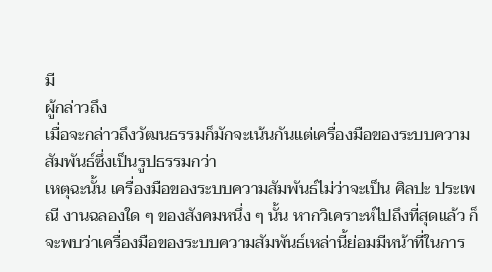มี
ผู้กล่าวถึง
เมื่อจะกล่าวถึงวัฒนธรรมก็มักจะเน้นกันแต่เครื่องมือของระบบความสัมพันธ์ซึ่งเป็นรูปธรรมกว่า
เหตุฉะนั้น เครื่องมือของระบบความสัมพันธ์ไม่ว่าจะเป็น ศิลปะ ประเพณี งานฉลองใด ๆ ของสังคมหนึ่ง ๆ นั้น หากวิเคราะห์ไปถึงที่สุดแล้ว ก็จะพบว่าเครื่องมือของระบบความสัมพันธ์เหล่านี้ย่อมมีหน้าที่ในการ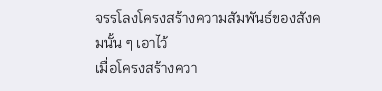จรรโลงโครงสร้างความสัมพันธ์ของสังคมนั้น ๆ เอาไว้
เมื่อโครงสร้างควา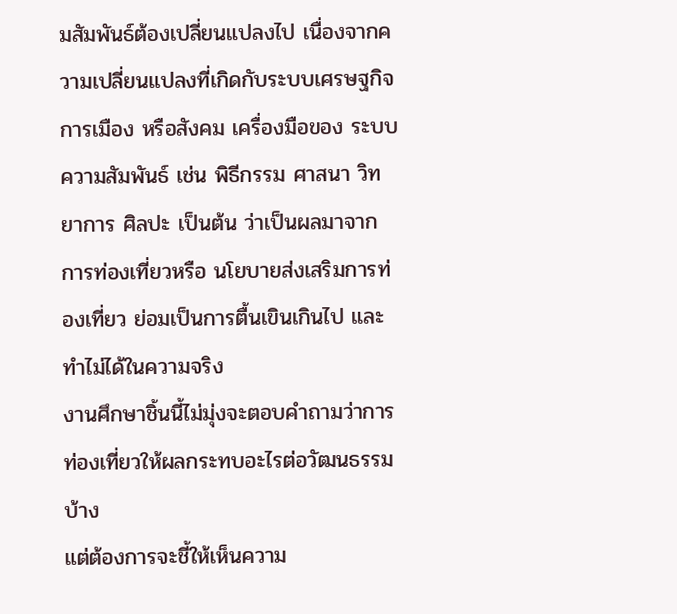มสัมพันธ์ต้องเปลี่ยนแปลงไป เนื่องจากความเปลี่ยนแปลงที่เกิดกับระบบเศรษฐกิจ การเมือง หรือสังคม เครื่องมือของ ระบบความสัมพันธ์ เช่น พิธีกรรม ศาสนา วิทยาการ ศิลปะ เป็นต้น ว่าเป็นผลมาจากการท่องเที่ยวหรือ นโยบายส่งเสริมการท่องเที่ยว ย่อมเป็นการตื้นเขินเกินไป และทำไม่ได้ในความจริง
งานศึกษาชิ้นนี้ไม่มุ่งจะตอบคำถามว่าการท่องเที่ยวให้ผลกระทบอะไรต่อวัฒนธรรมบ้าง
แต่ต้องการจะชี้ให้เห็นความ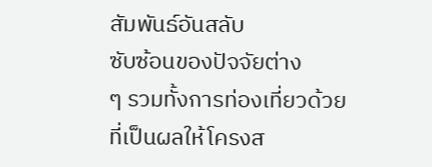สัมพันธ์อันสลับ
ซับซ้อนของปัจจัยต่าง
ๆ รวมทั้งการท่องเที่ยวด้วย
ที่เป็นผลให้โครงส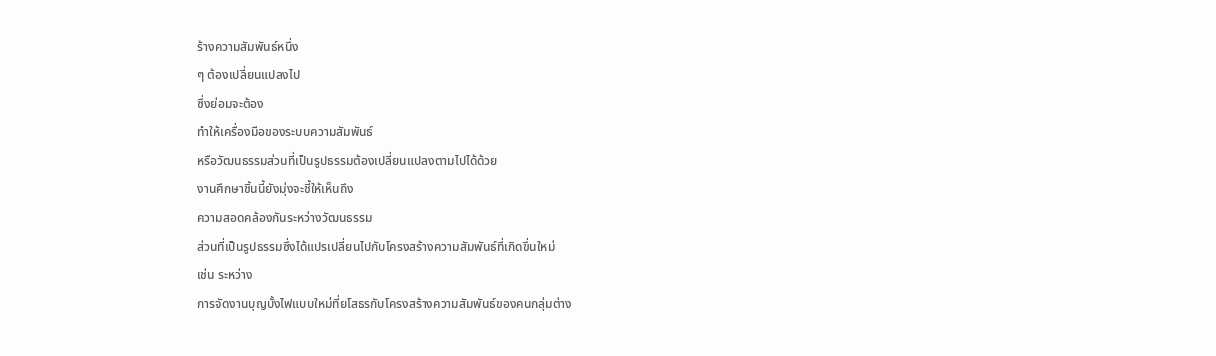ร้างความสัมพันธ์หนึ่ง
ๆ ต้องเปลี่ยนแปลงไป
ซึ่งย่อมจะต้อง
ทำให้เครื่องมือของระบบความสัมพันธ์
หรือวัฒนธรรมส่วนที่เป็นรูปธรรมต้องเปลี่ยนแปลงตามไปได้ด้วย
งานศึกษาชิ้นนี้ยังมุ่งจะชี้ให้เห็นถึง
ความสอดคล้องกันระหว่างวัฒนธรรม
ส่วนที่เป็นรูปธรรมซึ่งได้แปรเปลี่ยนไปกับโครงสร้างความสัมพันธ์ที่เกิดขึ่นใหม่
เช่น ระหว่าง
การจัดงานบุญบั้งไฟแบบใหม่ที่ยโสธรกับโครงสร้างความสัมพันธ์ของคนกลุ่มต่าง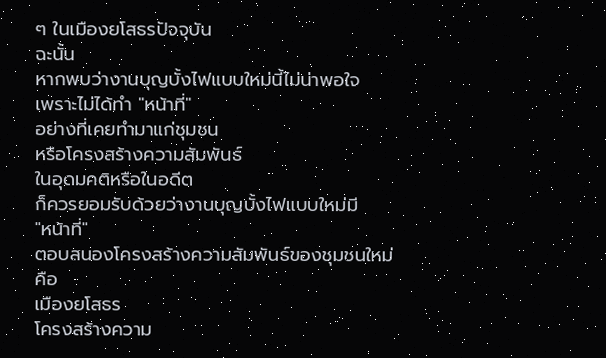ๆ ในเมืองยโสธรปัจจุบัน
ฉะนั้น
หากพบว่างานบุญบั้งไฟแบบใหม่นี้ไม่น่าพอใจ
เพราะไม่ได้ทำ "หน้าที่"
อย่างที่เคยทำมาแก่ชุมชน
หรือโครงสร้างความสัมพันธ์
ในอุดมคติหรือในอดีต
ก็ควรยอมรับด้วยว่างานบุญบั้งไฟแบบใหม่มี
"หน้าที่"
ตอบสนองโครงสร้างความสัมพันธ์ของชุมชนใหม่
คือ
เมืองยโสธร
โครงสร้างความ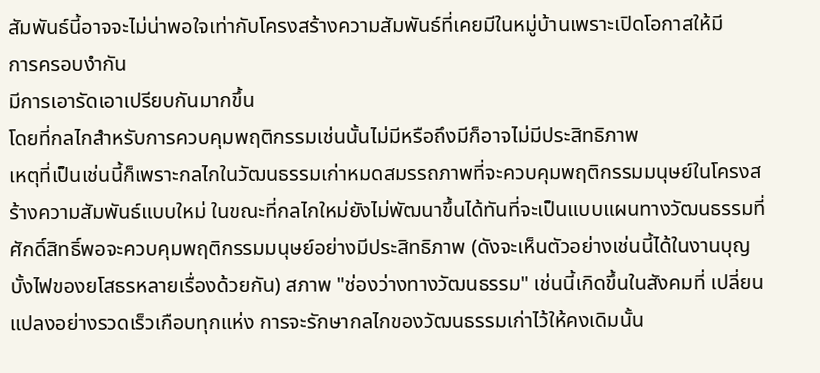สัมพันธ์นี้อาจจะไม่น่าพอใจเท่ากับโครงสร้างความสัมพันธ์ที่เคยมีในหมู่บ้านเพราะเปิดโอกาสให้มี
การครอบงำกัน
มีการเอารัดเอาเปรียบกันมากขึ้น
โดยที่กลไกสำหรับการควบคุมพฤติกรรมเช่นนั้นไม่มีหรือถึงมีก็อาจไม่มีประสิทธิภาพ
เหตุที่เป็นเช่นนี้ก็เพราะกลไกในวัฒนธรรมเก่าหมดสมรรถภาพที่จะควบคุมพฤติกรรมมนุษย์ในโครงสร้างความสัมพันธ์แบบใหม่ ในขณะที่กลไกใหม่ยังไม่พัฒนาขึ้นได้ทันที่จะเป็นแบบแผนทางวัฒนธรรมที่ศักดิ์สิทธิ์พอจะควบคุมพฤติกรรมมนุษย์อย่างมีประสิทธิภาพ (ดังจะเห็นตัวอย่างเช่นนี้ได้ในงานบุญบั้งไฟของยโสธรหลายเรื่องด้วยกัน) สภาพ "ช่องว่างทางวัฒนธรรม" เช่นนี้เกิดขึ้นในสังคมที่ เปลี่ยนแปลงอย่างรวดเร็วเกือบทุกแห่ง การจะรักษากลไกของวัฒนธรรมเก่าไว้ให้คงเดิมนั้น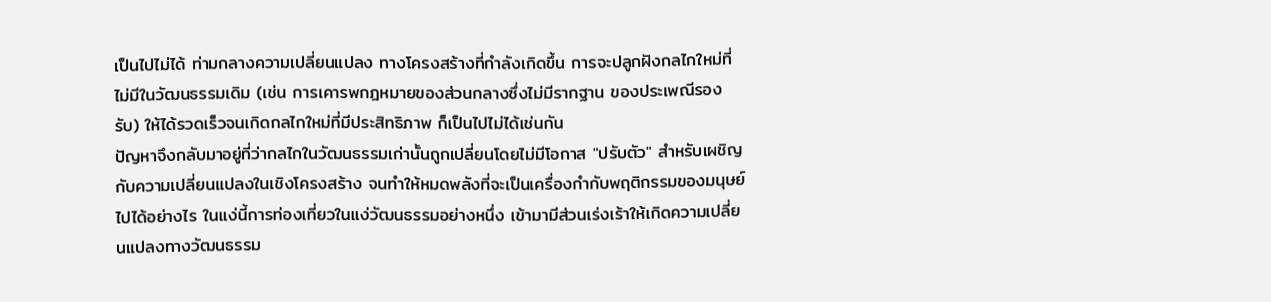เป็นไปไม่ได้ ท่ามกลางความเปลี่ยนแปลง ทางโครงสร้างที่กำลังเกิดขึ้น การจะปลูกฝังกลไกใหม่ที่ไม่มีในวัฒนธรรมเดิม (เช่น การเคารพกฎหมายของส่วนกลางซึ่งไม่มีรากฐาน ของประเพณีรองรับ) ให้ได้รวดเร็วจนเกิดกลไกใหม่ที่มีประสิทธิภาพ ก็เป็นไปไม่ได้เช่นกัน
ปัญหาจึงกลับมาอยู่ที่ว่ากลไกในวัฒนธรรมเก่านั้นถูกเปลี่ยนโดยไม่มีโอกาส "ปรับตัว" สำหรับเผชิญกับความเปลี่ยนแปลงในเชิงโครงสร้าง จนทำให้หมดพลังที่จะเป็นเครื่องกำกับพฤติกรรมของมนุษย์ไปได้อย่างไร ในแง่นี้การท่องเที่ยวในแง่วัฒนธรรมอย่างหนึ่ง เข้ามามีส่วนเร่งเร้าให้เกิดความเปลี่ยนแปลงทางวัฒนธรรม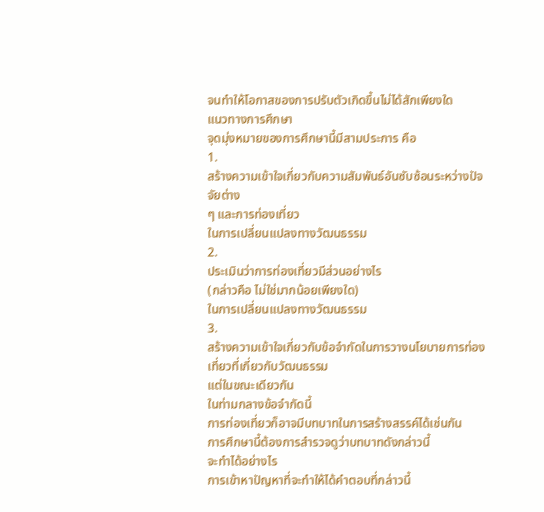จนทำให้โอกาสของการปรับตัวเกิดขึ้นไม่ได้สักเพียงใด
แนวทางการศึกษา
จุดมุ่งหมายของการศึกษานี้มีสามประการ คือ
1.
สร้างความเข้าใจเกี่ยวกับความสัมพันธ์อันซับซ้อนระหว่างปัจจัยต่าง
ๆ และการท่องเที่ยว
ในการเปลี่ยนแปลงทางวัฒนธรรม
2.
ประเมินว่าการท่องเที่ยวมีส่วนอย่างไร
(กล่าวคือ ไม่ใช่มากน้อยเพียงใด)
ในการเปลี่ยนแปลงทางวัฒนธรรม
3.
สร้างความเข้าใจเกี่ยวกับข้อจำกัดในการวางนโยบายการท่องเที่ยวที่เกี่ยวกับวัฒนธรรม
แต่ในขณะเดียวกัน
ในท่ามกลางข้อจำกัดนี้
การท่องเที่ยวก็อาจมีบทบาทในการสร้างสรรค์ได้เช่นกัน
การศึกษานี้ต้องการสำรวจดูว่าบทบาทดังกล่าวนี้
จะทำได้อย่างไร
การเข้าหาปัญหาที่จะทำให้ได้คำตอบที่กล่าวนี้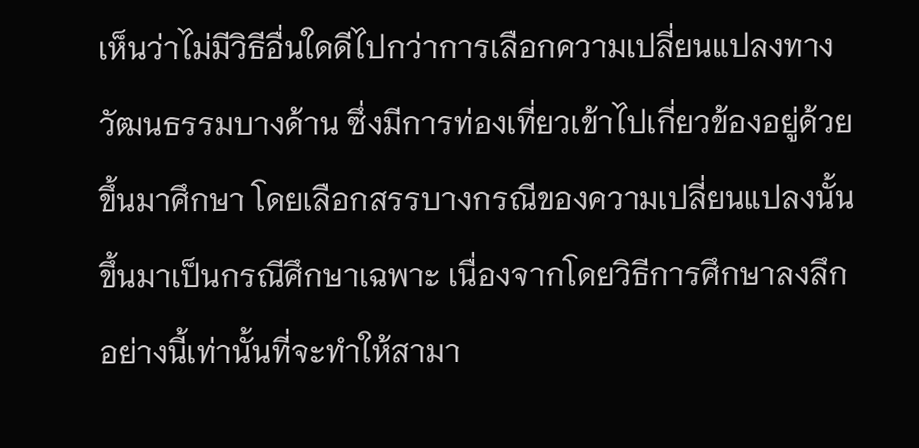เห็นว่าไม่มีวิธีอื่นใดดีไปกว่าการเลือกความเปลี่ยนแปลงทางวัฒนธรรมบางด้าน ซึ่งมีการท่องเที่ยวเข้าไปเกี่ยวข้องอยู่ด้วยขึ้นมาศึกษา โดยเลือกสรรบางกรณีของความเปลี่ยนแปลงนั้นขึ้นมาเป็นกรณีศึกษาเฉพาะ เนื่องจากโดยวิธีการศึกษาลงลึกอย่างนี้เท่านั้นที่จะทำให้สามา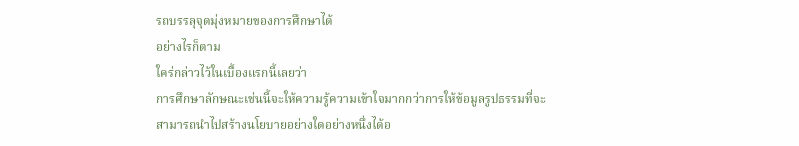รถบรรลุจุดมุ่งหมายของการศึกษาได้
อย่างไรก็ตาม
ใคร่กล่าวไว้ในเบื้องแรกนี้เลยว่า
การศึกษาลักษณะเช่นนี้จะให้ความรู้ความเข้าใจมากกว่าการให้ข้อมูลรูปธรรมที่จะ
สามารถนำไปสร้างนโยบายอย่างใดอย่างหนึ่งได้อ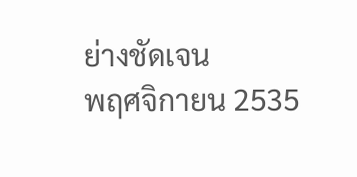ย่างชัดเจน
พฤศจิกายน 2535